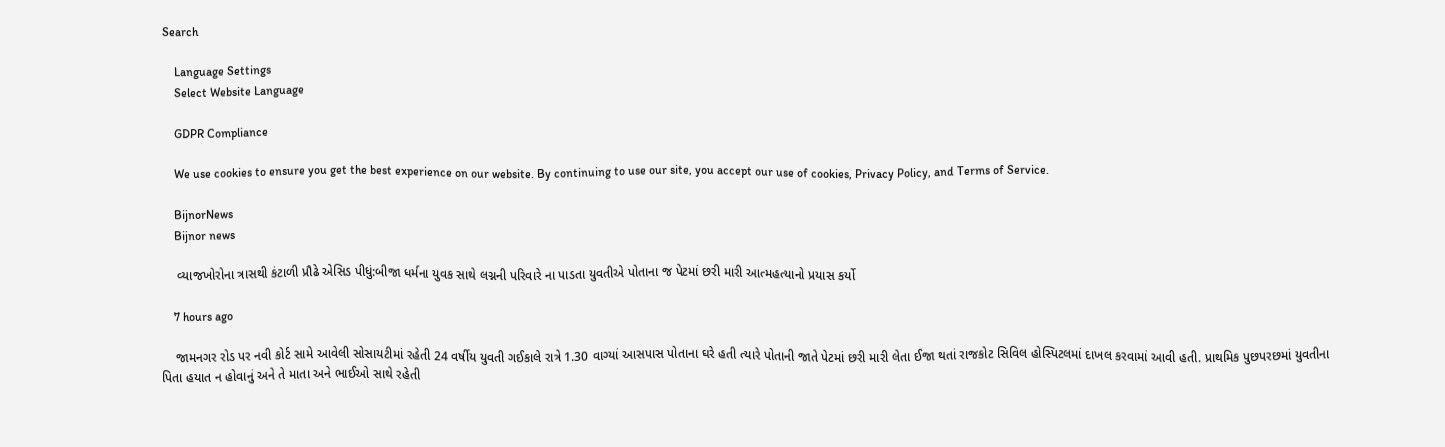Search

    Language Settings
    Select Website Language

    GDPR Compliance

    We use cookies to ensure you get the best experience on our website. By continuing to use our site, you accept our use of cookies, Privacy Policy, and Terms of Service.

    BijnorNews
    Bijnor news

    વ્યાજખોરોના ત્રાસથી કંટાળી પ્રૌઢે એસિડ પીધું:બીજા ધર્મના યુવક સાથે લગ્નની પરિવારે ના પાડતા યુવતીએ પોતાના જ પેટમાં છરી મારી આત્મહત્યાનો પ્રયાસ કર્યો

    7 hours ago

    જામનગર રોડ પર નવી કોર્ટ સામે આવેલી સોસાયટીમાં રહેતી 24 વર્ષીય યુવતી ગઈકાલે રાત્રે 1.30 વાગ્યાં આસપાસ પોતાના ઘરે હતી ત્યારે પોતાની જાતે પેટમાં છરી મારી લેતા ઈજા થતાં રાજકોટ સિવિલ હોસ્પિટલમાં દાખલ કરવામાં આવી હતી. પ્રાથમિક પુછપરછમાં યુવતીના પિતા હયાત ન હોવાનું અને તે માતા અને ભાઈઓ સાથે રહેતી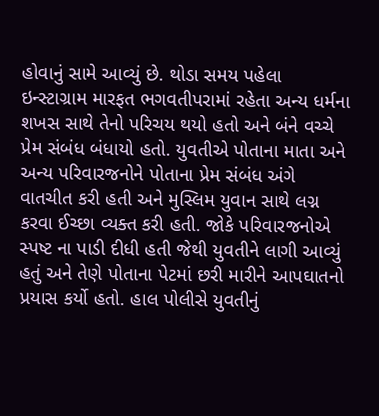હોવાનું સામે આવ્યું છે. થોડા સમય પહેલા ઇન્સ્ટાગ્રામ મારફત ભગવતીપરામાં રહેતા અન્ય ધર્મના શખસ સાથે તેનો પરિચય થયો હતો અને બંને વચ્ચે પ્રેમ સંબંધ બંધાયો હતો. યુવતીએ પોતાના માતા અને અન્ય પરિવારજનોને પોતાના પ્રેમ સંબંધ અંગે વાતચીત કરી હતી અને મુસ્લિમ યુવાન સાથે લગ્ન કરવા ઈચ્છા વ્યક્ત કરી હતી. જોકે પરિવારજનોએ સ્પષ્ટ ના પાડી દીધી હતી જેથી યુવતીને લાગી આવ્યું હતું અને તેણે પોતાના પેટમાં છરી મારીને આપઘાતનો પ્રયાસ કર્યો હતો. હાલ પોલીસે યુવતીનું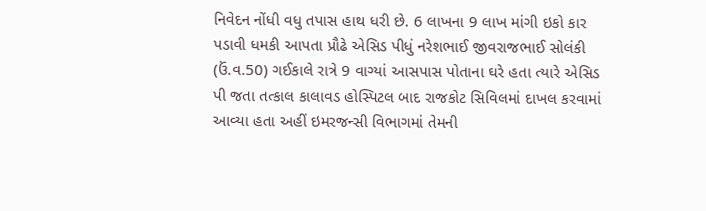નિવેદન નોંધી વધુ તપાસ હાથ ધરી છે. 6 લાખના 9 લાખ માંગી ઇકો કાર પડાવી ધમકી આપતા પ્રૌઢે એસિડ પીધું નરેશભાઈ જીવરાજભાઈ સોલંકી (ઉં.વ.50) ગઈકાલે રાત્રે 9 વાગ્યાં આસપાસ પોતાના ઘરે હતા ત્યારે એસિડ પી જતા તત્કાલ કાલાવડ હોસ્પિટલ બાદ રાજકોટ સિવિલમાં દાખલ કરવામાં આવ્યા હતા અહીં ઇમરજન્સી વિભાગમાં તેમની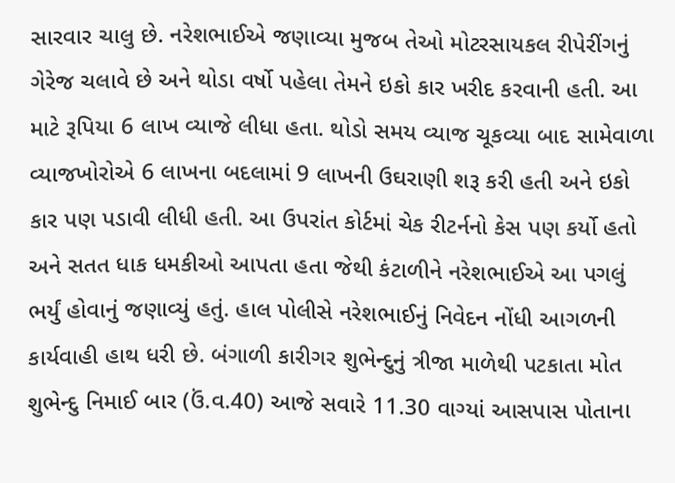સારવાર ચાલુ છે. નરેશભાઈએ જણાવ્યા મુજબ તેઓ મોટરસાયકલ રીપેરીંગનું ગેરેજ ચલાવે છે અને થોડા વર્ષો પહેલા તેમને ઇકો કાર ખરીદ કરવાની હતી. આ માટે રૂપિયા 6 લાખ વ્યાજે લીધા હતા. થોડો સમય વ્યાજ ચૂકવ્યા બાદ સામેવાળા વ્યાજખોરોએ 6 લાખના બદલામાં 9 લાખની ઉઘરાણી શરૂ કરી હતી અને ઇકો કાર પણ પડાવી લીધી હતી. આ ઉપરાંત કોર્ટમાં ચેક રીટર્નનો કેસ પણ કર્યો હતો અને સતત ધાક ધમકીઓ આપતા હતા જેથી કંટાળીને નરેશભાઈએ આ પગલું ભર્યું હોવાનું જણાવ્યું હતું. હાલ પોલીસે નરેશભાઈનું નિવેદન નોંધી આગળની કાર્યવાહી હાથ ધરી છે. બંગાળી કારીગર શુભેન્દુનું ત્રીજા માળેથી પટકાતા મોત શુભેન્દુ નિમાઈ બાર (ઉં.વ.40) આજે સવારે 11.30 વાગ્યાં આસપાસ પોતાના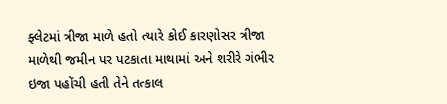ફ્લેટમાં ત્રીજા માળે હતો ત્યારે કોઈ કારણોસર ત્રીજા માળેથી જમીન પર પટકાતા માથામાં અને શરીરે ગંભીર ઇજા પહોંચી હતી તેને તત્કાલ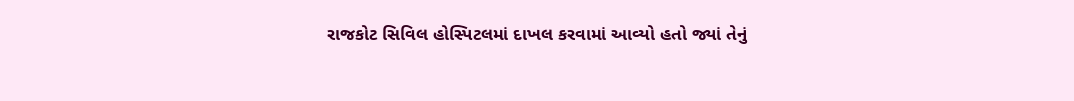રાજકોટ સિવિલ હોસ્પિટલમાં દાખલ કરવામાં આવ્યો હતો જ્યાં તેનું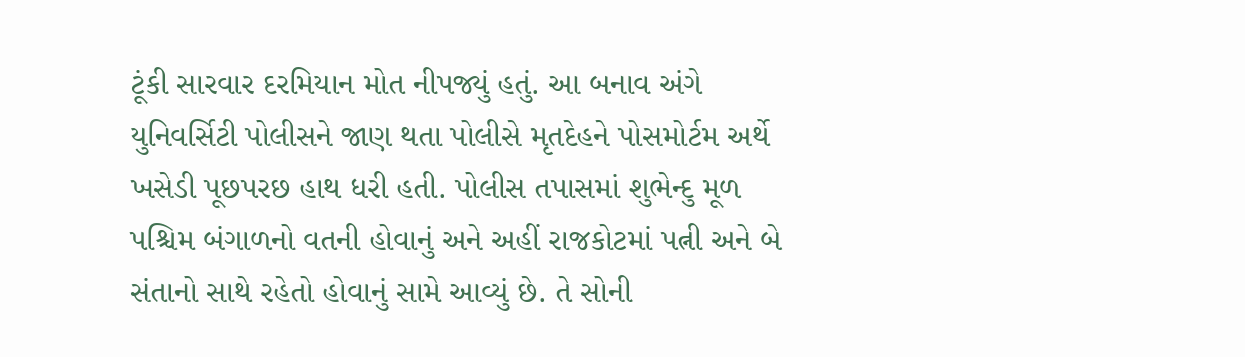ટૂંકી સારવાર દરમિયાન મોત નીપજ્યું હતું. આ બનાવ અંગે યુનિવર્સિટી પોલીસને જાણ થતા પોલીસે મૃતદેહને પોસમોર્ટમ અર્થે ખસેડી પૂછપરછ હાથ ધરી હતી. પોલીસ તપાસમાં શુભેન્દુ મૂળ પશ્ચિમ બંગાળનો વતની હોવાનું અને અહીં રાજકોટમાં પત્ની અને બે સંતાનો સાથે રહેતો હોવાનું સામે આવ્યું છે. તે સોની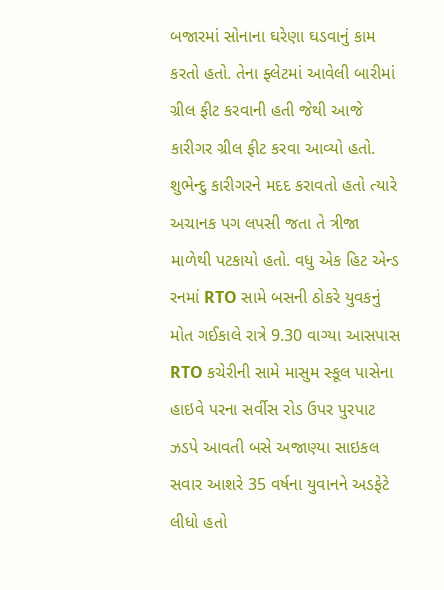બજારમાં સોનાના ઘરેણા ઘડવાનું કામ કરતો હતો. તેના ફ્લેટમાં આવેલી બારીમાં ગ્રીલ ફીટ કરવાની હતી જેથી આજે કારીગર ગ્રીલ ફીટ કરવા આવ્યો હતો. શુભેન્દુ કારીગરને મદદ કરાવતો હતો ત્યારે અચાનક પગ લપસી જતા તે ત્રીજા માળેથી પટકાયો હતો. વધુ એક હિટ એન્ડ રનમાં RTO સામે બસની ઠોકરે યુવકનું મોત ગઈકાલે રાત્રે 9.30 વાગ્યા આસપાસ RTO કચેરીની સામે માસુમ સ્કૂલ પાસેના હાઇવે પરના સર્વીસ રોડ ઉપર પુરપાટ ઝડપે આવતી બસે અજાણ્યા સાઇકલ સવાર આશરે 35 વર્ષના યુવાનને અડફેટે લીધો હતો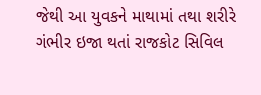જેથી આ યુવકને માથામાં તથા શરીરે ગંભીર ઇજા થતાં રાજકોટ સિવિલ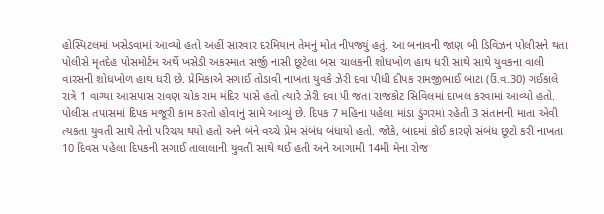હોસ્પિટલમાં ખસેડવામાં આવ્યો હતો અહીં સારવાર દરમિયાન તેમનું મોત નીપજ્યું હતું. આ બનાવની જાણ બી ડિવિઝન પોલીસને થતા પોલીસે મૃતદેહ પોસમોર્ટમ અર્થે ખસેડી અકસ્માત સર્જી નાસી છૂટેલા બસ ચાલકની શોધખોળ હાથ ધરી સાથે સાથે યુવકના વાલી વારસની શોધખોળ હાથ ધરી છે. પ્રેમિકાએ સગાઈ તોડાવી નાખતા યુવકે ઝેરી દવા પીધી દીપક રામજીભાઈ બાટા (ઉં.વ.30) ગઈકાલે રાત્રે 1 વાગ્યા આસપાસ રાવણ ચોક રામ મંદિર પાસે હતો ત્યારે ઝેરી દવા પી જતા રાજકોટ સિવિલમાં દાખલ કરવામાં આવ્યો હતો. પોલીસ તપાસમાં દિપક મજૂરી કામ કરતો હોવાનું સામે આવ્યું છે. દિપક 7 મહિના પહેલા માંડા ડુંગરમાં રહેતી 3 સંતાનની માતા એવી ત્યકતા યુવતી સાથે તેનો પરિચય થયો હતો અને બંને વચ્ચે પ્રેમ સંબંધ બંધાયો હતો. જોકે, બાદમાં કોઈ કારણે સંબંધ છૂટો કરી નાખતા 10 દિવસ પહેલા દિપકની સગાઈ તાલાલાની યુવતી સાથે થઈ હતી અને આગામી 14મી મેના રોજ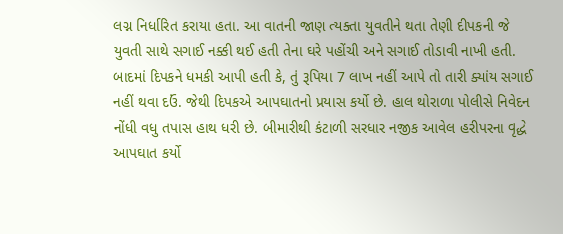લગ્ન નિર્ધારિત કરાયા હતા. આ વાતની જાણ ત્યક્તા યુવતીને થતા તેણી દીપકની જે યુવતી સાથે સગાઈ નક્કી થઈ હતી તેના ઘરે પહોંચી અને સગાઈ તોડાવી નાખી હતી. બાદમાં દિપકને ધમકી આપી હતી કે, તું રૂપિયા 7 લાખ નહીં આપે તો તારી ક્યાંય સગાઈ નહીં થવા દઉં. જેથી દિપકએ આપઘાતનો પ્રયાસ કર્યો છે. હાલ થોરાળા પોલીસે નિવેદન નોંધી વધુ તપાસ હાથ ધરી છે. બીમારીથી કંટાળી સરધાર નજીક આવેલ હરીપરના વૃદ્ધે આપઘાત કર્યો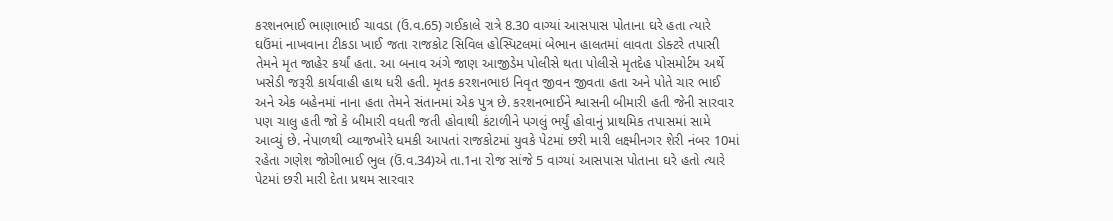કરશનભાઈ ભાણાભાઈ ચાવડા (ઉં.વ.65) ગઈકાલે રાત્રે 8.30 વાગ્યાં આસપાસ પોતાના ઘરે હતા ત્યારે ઘઉંમાં નાખવાના ટીકડા ખાઈ જતા રાજકોટ સિવિલ હોસ્પિટલમાં બેભાન હાલતમાં લાવતા ડોક્ટરે તપાસી તેમને મૃત જાહેર કર્યાં હતા. આ બનાવ અંગે જાણ આજીડેમ પોલીસે થતા પોલીસે મૃતદેહ પોસમોર્ટમ અર્થે ખસેડી જરૂરી કાર્યવાહી હાથ ધરી હતી. મૃતક કરશનભાઇ નિવૃત જીવન જીવતા હતા અને પોતે ચાર ભાઈ અને એક બહેનમાં નાના હતા તેમને સંતાનમાં એક પુત્ર છે. કરશનભાઈને શ્વાસની બીમારી હતી જેની સારવાર પણ ચાલુ હતી જો કે બીમારી વધતી જતી હોવાથી કંટાળીને પગલું ભર્યું હોવાનું પ્રાથમિક તપાસમાં સામે આવ્યું છે. નેપાળથી વ્યાજખોરે ધમકી આપતાં રાજકોટમાં યુવકે પેટમાં છરી મારી લક્ષ્મીનગર શેરી નંબર 10માં રહેતા ગણેશ જોગીભાઈ ભુલ (ઉં.વ.34)એ તા.1ના રોજ સાંજે 5 વાગ્યાં આસપાસ પોતાના ઘરે હતો ત્યારે પેટમાં છરી મારી દેતા પ્રથમ સારવાર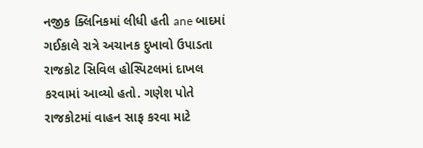નજીક ક્લિનિકમાં લીધી હતી ane બાદમાં ગઈકાલે રાત્રે અચાનક દુખાવો ઉપાડતા રાજકોટ સિવિલ હોસ્પિટલમાં દાખલ કરવામાં આવ્યો હતો. ગણેશ પોતે રાજકોટમાં વાહન સાફ કરવા માટે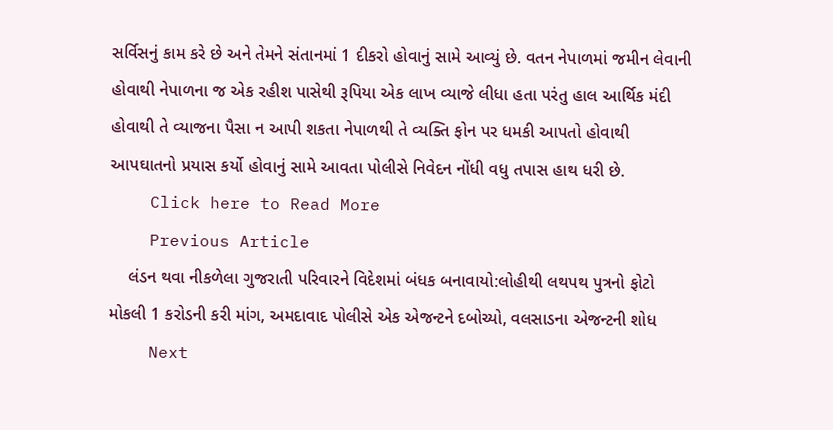સર્વિસનું કામ કરે છે અને તેમને સંતાનમાં 1 દીકરો હોવાનું સામે આવ્યું છે. વતન નેપાળમાં જમીન લેવાની હોવાથી નેપાળના જ એક રહીશ પાસેથી રૂપિયા એક લાખ વ્યાજે લીધા હતા પરંતુ હાલ આર્થિક મંદી હોવાથી તે વ્યાજના પૈસા ન આપી શકતા નેપાળથી તે વ્યક્તિ ફોન પર ધમકી આપતો હોવાથી આપઘાતનો પ્રયાસ કર્યો હોવાનું સામે આવતા પોલીસે નિવેદન નોંધી વધુ તપાસ હાથ ધરી છે.
    Click here to Read More
    Previous Article
    લંડન થવા નીકળેલા ગુજરાતી પરિવારને વિદેશમાં બંધક બનાવાયો:લોહીથી લથપથ પુત્રનો ફોટો મોકલી 1 કરોડની કરી માંગ, અમદાવાદ પોલીસે એક એજન્ટને દબોચ્યો, વલસાડના એજન્ટની શોધ
    Next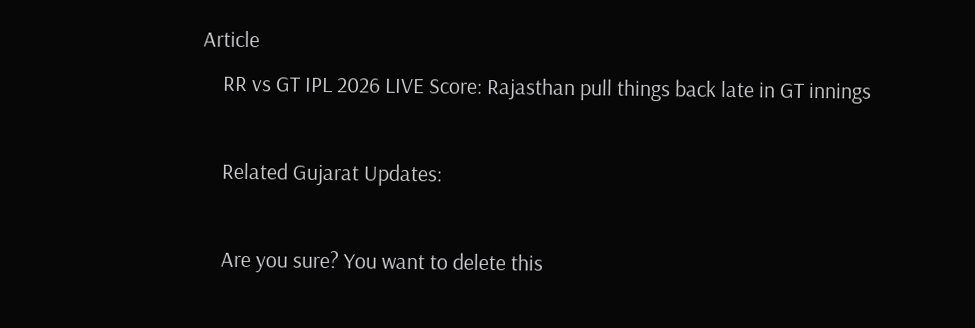Article
    RR vs GT IPL 2026 LIVE Score: Rajasthan pull things back late in GT innings

    Related Gujarat Updates:

    Are you sure? You want to delete this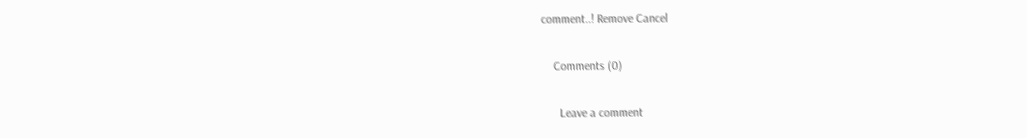comment..! Remove Cancel

    Comments (0)

      Leave a comment